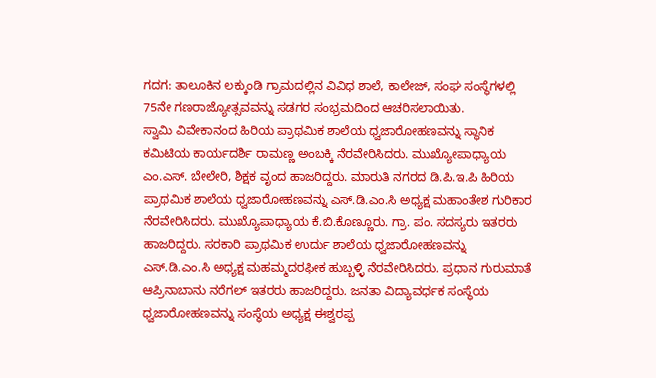ಗದಗ: ತಾಲೂಕಿನ ಲಕ್ಕುಂಡಿ ಗ್ರಾಮದಲ್ಲಿನ ವಿವಿಧ ಶಾಲೆ, ಕಾಲೇಜ್, ಸಂಘ ಸಂಸ್ಥೆಗಳಲ್ಲಿ 75ನೇ ಗಣರಾಜ್ಯೋತ್ಸವವನ್ನು ಸಡಗರ ಸಂಭ್ರಮದಿಂದ ಆಚರಿಸಲಾಯಿತು.
ಸ್ವಾಮಿ ವಿವೇಕಾನಂದ ಹಿರಿಯ ಪ್ರಾಥಮಿಕ ಶಾಲೆಯ ಧ್ವಜಾರೋಹಣವನ್ನು ಸ್ಥಾನಿಕ ಕಮಿಟಿಯ ಕಾರ್ಯದರ್ಶಿ ರಾಮಣ್ಣ ಅಂಬಕ್ಕಿ ನೆರವೇರಿಸಿದರು. ಮುಖ್ಯೋಪಾಧ್ಯಾಯ ಎಂ.ಎಸ್. ಬೇಲೇರಿ, ಶಿಕ್ಷಕ ವೃಂದ ಹಾಜರಿದ್ದರು. ಮಾರುತಿ ನಗರದ ಡಿ.ಪಿ.ಇ.ಪಿ ಹಿರಿಯ ಪ್ರಾಥಮಿಕ ಶಾಲೆಯ ಧ್ವಜಾರೋಹಣವನ್ನು ಎಸ್.ಡಿ.ಎಂ.ಸಿ ಅಧ್ಯಕ್ಷ ಮಹಾಂತೇಶ ಗುರಿಕಾರ ನೆರವೇರಿಸಿದರು. ಮುಖ್ಯೊಪಾಧ್ಯಾಯ ಕೆ.ಬಿ.ಕೊಣ್ಣೂರು. ಗ್ರಾ. ಪಂ. ಸದಸ್ಯರು ಇತರರು ಹಾಜರಿದ್ದರು. ಸರಕಾರಿ ಪ್ರಾಥಮಿಕ ಉರ್ದು ಶಾಲೆಯ ಧ್ವಜಾರೋಹಣವನ್ನು ಎಸ್.ಡಿ.ಎಂ.ಸಿ ಅಧ್ಯಕ್ಷ ಮಹಮ್ಮದರಫೀಕ ಹುಬ್ಬಳ್ಳಿ ನೆರವೇರಿಸಿದರು. ಪ್ರಧಾನ ಗುರುಮಾತೆ ಆಪ್ರಿನಾಬಾನು ನರೆಗಲ್ ಇತರರು ಹಾಜರಿದ್ದರು. ಜನತಾ ವಿದ್ಯಾವರ್ಧಕ ಸಂಸ್ಥೆಯ ಧ್ವಜಾರೋಹಣವನ್ನು ಸಂಸ್ಥೆಯ ಅಧ್ಯಕ್ಷ ಈಶ್ವರಪ್ಪ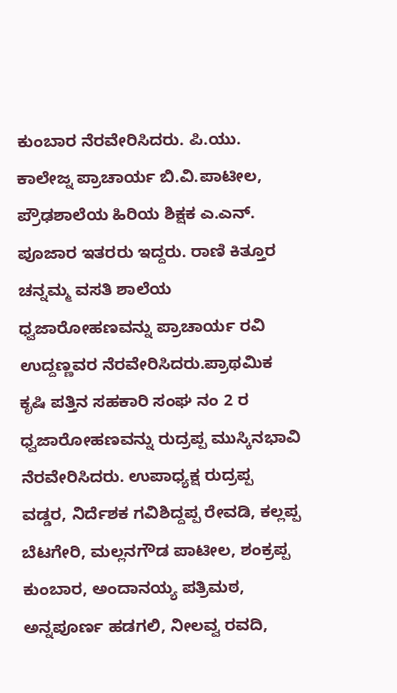ಕುಂಬಾರ ನೆರವೇರಿಸಿದರು. ಪಿ.ಯು. ಕಾಲೇಜ್ನ ಪ್ರಾಚಾರ್ಯ ಬಿ.ವಿ.ಪಾಟೀಲ, ಪ್ರೌಢಶಾಲೆಯ ಹಿರಿಯ ಶಿಕ್ಷಕ ಎ.ಎನ್. ಪೂಜಾರ ಇತರರು ಇದ್ದರು. ರಾಣಿ ಕಿತ್ತೂರ ಚನ್ನಮ್ಮ ವಸತಿ ಶಾಲೆಯ ಧ್ವಜಾರೋಹಣವನ್ನು ಪ್ರಾಚಾರ್ಯ ರವಿ ಉದ್ದಣ್ಣವರ ನೆರವೇರಿಸಿದರು.ಪ್ರಾಥಮಿಕ ಕೃಷಿ ಪತ್ತಿನ ಸಹಕಾರಿ ಸಂಘ ನಂ 2 ರ ಧ್ವಜಾರೋಹಣವನ್ನು ರುದ್ರಪ್ಪ ಮುಸ್ಕಿನಭಾವಿ ನೆರವೇರಿಸಿದರು. ಉಪಾಧ್ಯಕ್ಷ ರುದ್ರಪ್ಪ ವಡ್ಡರ, ನಿರ್ದೆಶಕ ಗವಿಶಿದ್ದಪ್ಪ ರೇವಡಿ, ಕಲ್ಲಪ್ಪ ಬೆಟಗೇರಿ, ಮಲ್ಲನಗೌಡ ಪಾಟೀಲ, ಶಂಕ್ರಪ್ಪ ಕುಂಬಾರ, ಅಂದಾನಯ್ಯ ಪತ್ರಿಮಠ, ಅನ್ನಪೂರ್ಣ ಹಡಗಲಿ, ನೀಲವ್ವ ರವದಿ,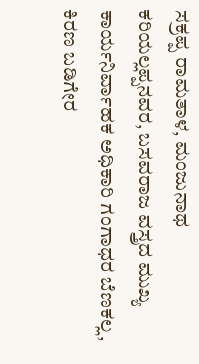ಸಕ್ರಪ್ಪ ರಾಮತಾಳ, ಮಂಜುನಾಥ ಕರಿಯಲ್ಲಪ್ಪನವರ, ಬಸವರಾಜ ವಸ್ತ್ರದ ಮುಖ್ಯ ಕಾರ್ಯನಿರ್ವಾಹಕ ಅಧಿಕಾರಿ ಗಂಗಾಧರ ಬೆಣಕಲ್ಲ, ಕಿರಣ ಬಡಿಗೇರ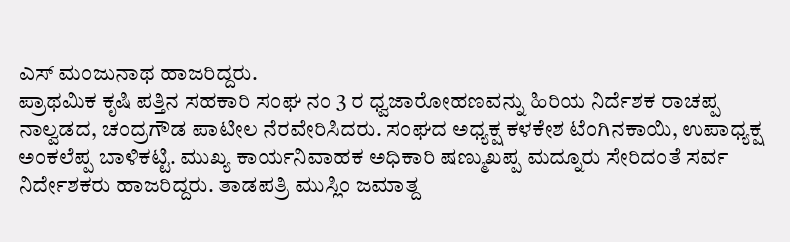ಎಸ್ ಮಂಜುನಾಥ ಹಾಜರಿದ್ದರು.
ಪ್ರಾಥಮಿಕ ಕೃಷಿ ಪತ್ತಿನ ಸಹಕಾರಿ ಸಂಘ ನಂ 3 ರ ಧ್ವಜಾರೋಹಣವನ್ನು ಹಿರಿಯ ನಿರ್ದೆಶಕ ರಾಚಪ್ಪ ನಾಲ್ವಡದ, ಚಂದ್ರಗೌಡ ಪಾಟೀಲ ನೆರವೇರಿಸಿದರು. ಸಂಘದ ಅಧ್ಯಕ್ಷ ಕಳಕೇಶ ಟೆಂಗಿನಕಾಯಿ, ಉಪಾಧ್ಯಕ್ಷ ಅಂಕಲೆಪ್ಪ ಬಾಳಿಕಟ್ಟಿ. ಮುಖ್ಯ ಕಾರ್ಯನಿವಾಹಕ ಅಧಿಕಾರಿ ಷಣ್ಮುಖಪ್ಪ ಮದ್ನೂರು ಸೇರಿದಂತೆ ಸರ್ವ ನಿರ್ದೇಶಕರು ಹಾಜರಿದ್ದರು. ತಾಡಪತ್ರಿ ಮುಸ್ಲಿಂ ಜಮಾತ್ದ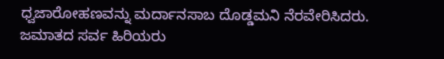ಧ್ವಜಾರೋಹಣವನ್ನು ಮರ್ದಾನಸಾಬ ದೊಡ್ಡಮನಿ ನೆರವೇರಿಸಿದರು. ಜಮಾತದ ಸರ್ವ ಹಿರಿಯರು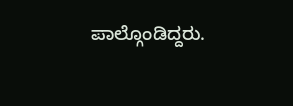ಪಾಲ್ಗೊಂಡಿದ್ದರು.